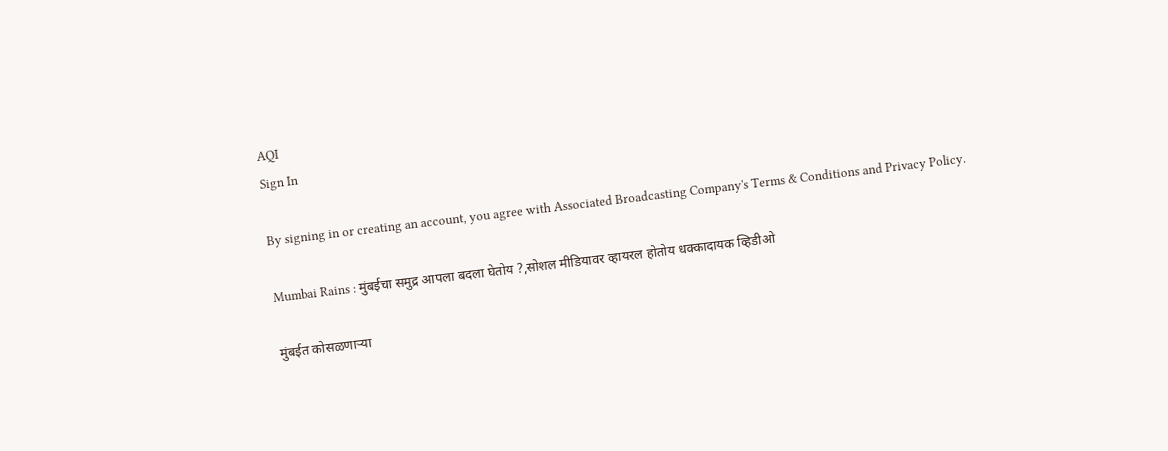AQI
Sign In

By signing in or creating an account, you agree with Associated Broadcasting Company's Terms & Conditions and Privacy Policy.

Mumbai Rains : मुंबईचा समुद्र आपला बदला घेतोय ?,सोशल मीडियावर व्हायरल होतोय धक्कादायक व्हिडीओ

मुंबईत कोसळणाऱ्या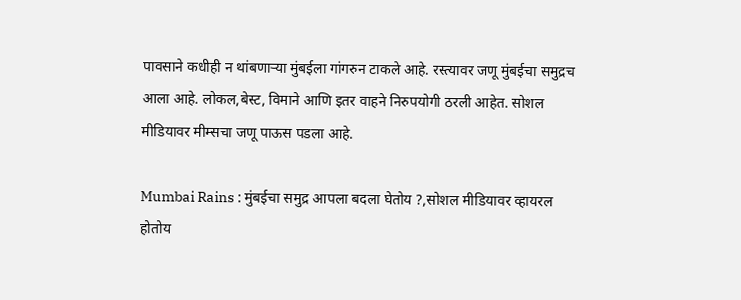पावसाने कधीही न थांबणाऱ्या मुंबईला गांगरुन टाकले आहे. रस्त्यावर जणू मुंबईचा समुद्रच आला आहे. लोकल,बेस्ट, विमाने आणि इतर वाहने निरुपयोगी ठरली आहेत. सोशल मीडियावर मीम्सचा जणू पाऊस पडला आहे.

Mumbai Rains : मुंबईचा समुद्र आपला बदला घेतोय ?,सोशल मीडियावर व्हायरल होतोय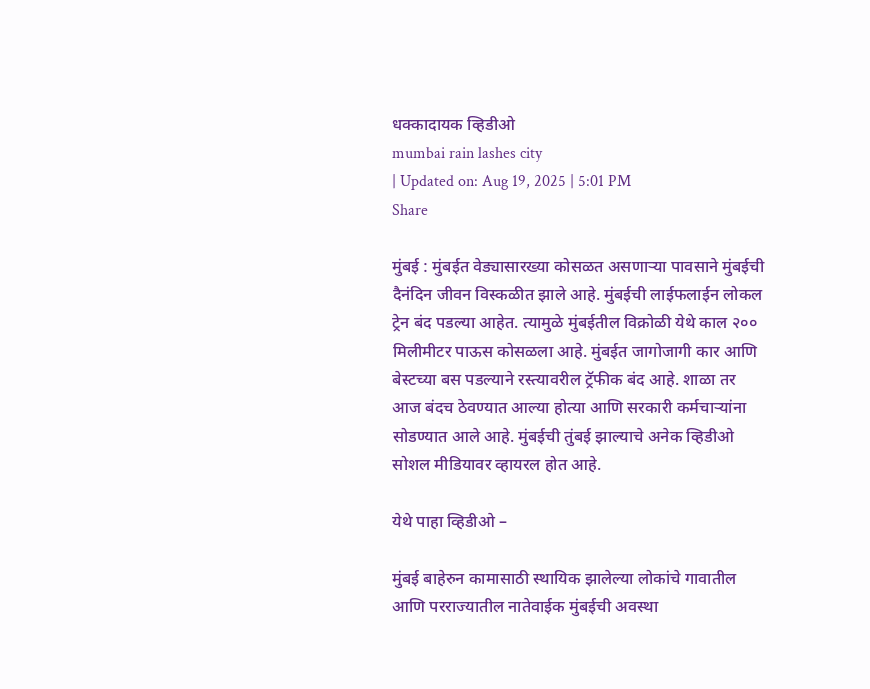धक्कादायक व्हिडीओ
mumbai rain lashes city
| Updated on: Aug 19, 2025 | 5:01 PM
Share

मुंबई : मुंबईत वेड्यासारख्या कोसळत असणाऱ्या पावसाने मुंबईची दैनंदिन जीवन विस्कळीत झाले आहे. मुंबईची लाईफलाईन लोकल ट्रेन बंद पडल्या आहेत. त्यामुळे मुंबईतील विक्रोळी येथे काल २०० मिलीमीटर पाऊस कोसळला आहे. मुंबईत जागोजागी कार आणि बेस्टच्या बस पडल्याने रस्त्यावरील ट्रॅफीक बंद आहे. शाळा तर आज बंदच ठेवण्यात आल्या होत्या आणि सरकारी कर्मचाऱ्यांना सोडण्यात आले आहे. मुंबईची तुंबई झाल्याचे अनेक व्हिडीओ सोशल मीडियावर व्हायरल होत आहे.

येथे पाहा व्हिडीओ –

मुंबई बाहेरुन कामासाठी स्थायिक झालेल्या लोकांचे गावातील आणि परराज्यातील नातेवाईक मुंबईची अवस्था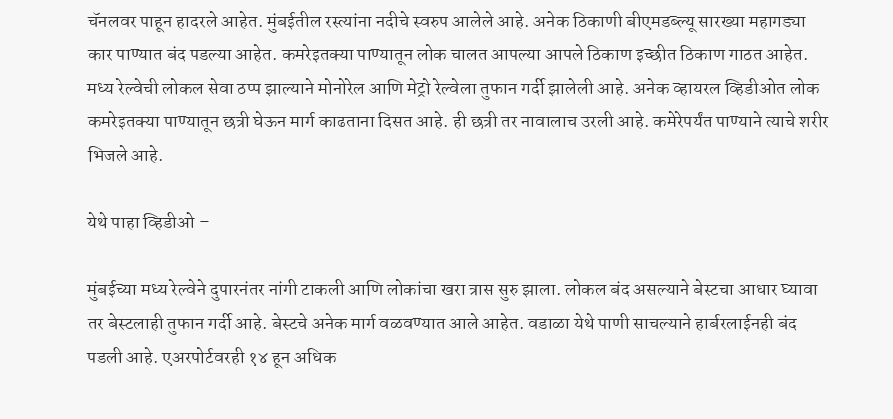चॅनलवर पाहून हादरले आहेत. मुंबईतील रस्त्यांना नदीचे स्वरुप आलेले आहे. अनेक ठिकाणी बीएमडब्ल्यू सारख्या महागड्या कार पाण्यात बंद पडल्या आहेत. कमरेइतक्या पाण्यातून लोक चालत आपल्या आपले ठिकाण इच्छीत ठिकाण गाठत आहेत. मध्य रेल्वेची लोकल सेवा ठप्प झाल्याने मोनोरेल आणि मेट्रो रेल्वेला तुफान गर्दी झालेली आहे. अनेक व्हायरल व्हिडीओत लोक कमरेइतक्या पाण्यातून छत्री घेऊन मार्ग काढताना दिसत आहे. ही छत्री तर नावालाच उरली आहे. कमेरेपर्यंत पाण्याने त्याचे शरीर भिजले आहे.

येथे पाहा व्हिडीओ –

मुंबईच्या मध्य रेल्वेने दुपारनंतर नांगी टाकली आणि लोकांचा खरा त्रास सुरु झाला. लोकल बंद असल्याने बेस्टचा आधार घ्यावा तर बेस्टलाही तुफान गर्दी आहे. बेस्टचे अनेक मार्ग वळवण्यात आले आहेत. वडाळा येथे पाणी साचल्याने हार्बरलाईनही बंद पडली आहे. एअरपोर्टवरही १४ हून अधिक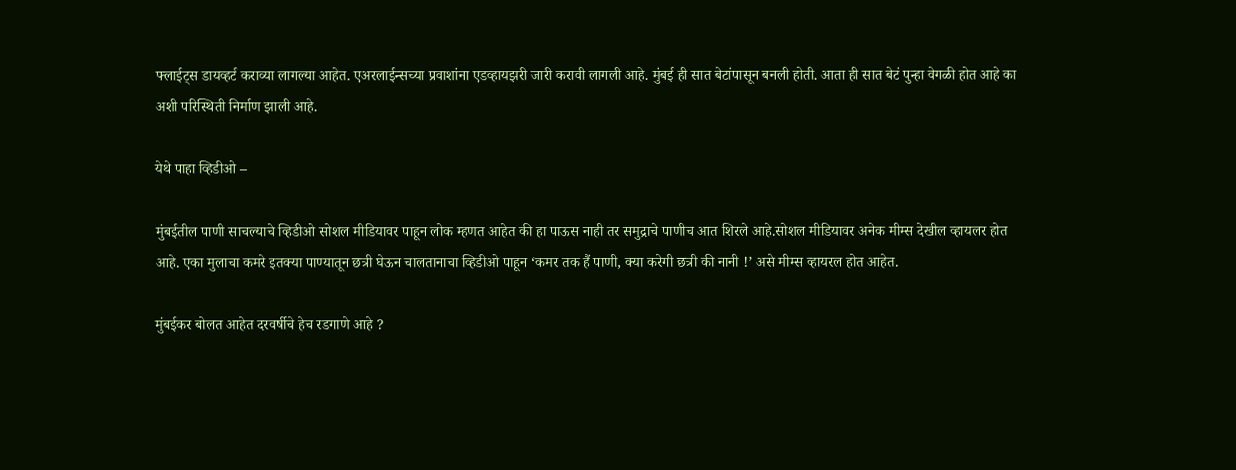फ्लाईट्स डायव्हर्ट कराव्या लागल्या आहेत. एअरलाईन्सच्या प्रवाशांना एडव्हायझरी जारी करावी लागली आहे. मुंबई ही सात बेटांपासून बनली होती. आता ही सात बेटं पुन्हा वेगळी होत आहे का अशी परिस्थिती निर्माण झाली आहे.

येथे पाहा व्हिडीओ –

मुंबईतील पाणी साचल्याचे व्हिडीओ सोशल मीडियावर पाहून लोक म्हणत आहेत की हा पाऊस नाही तर समुद्राचे पाणीच आत शिरले आहे.सोशल मीडियावर अनेक मीम्स देखील व्हायलर होत आहे. एका मुलाचा कमरे इतक्या पाण्यातून छत्री घेऊन चालतानाचा व्हिडीओ पाहून ‘कमर तक हैं पाणी, क्या करेगी छत्री की नानी !’ असे मीम्स व्हायरल होत आहेत.

मुंबईकर बोलत आहेत दरवर्षीचे हेच रडगाणे आहे ?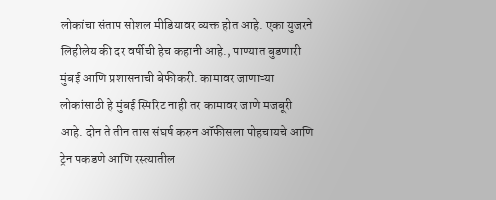लोकांचा संताप सोशल मीडियावर व्यक्त होत आहे. एका युजरने लिहीलेय की दर वर्षीची हेच कहानी आहे., पाण्यात बुडणारी मुंबई आणि प्रशासनाची बेफीकरी. कामावर जाणाऱ्या लोकांसाठी हे मुंबई स्पिरिट नाही तर कामावर जाणे मजबूरी आहे. दोन ते तीन तास संघर्ष करुन ऑफीसला पोहचायचे आणि ट्रेन पकडणे आणि रस्त्यातील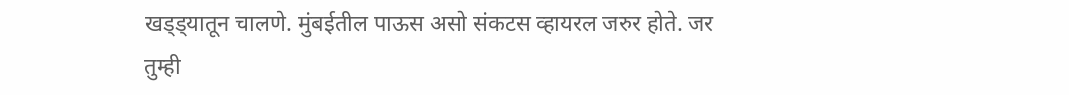खड्ड्यातून चालणे. मुंबईतील पाऊस असो संकटस व्हायरल जरुर होते. जर तुम्ही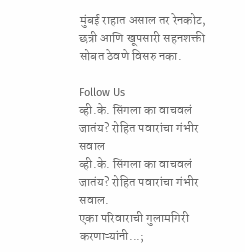मुंबई राहात असाल तर रेनकोट, छत्री आणि खूपसारी सहनशक्ती सोबत ठेवणे विसरु नका.

Follow Us
व्ही.के. सिंगला का वाचवलं जातंय? रोहित पवारांचा गंभीर सवाल
व्ही.के. सिंगला का वाचवलं जातंय? रोहित पवारांचा गंभीर सवाल.
एका परिवाराची गुलामगिरी करणाऱ्यांनी...;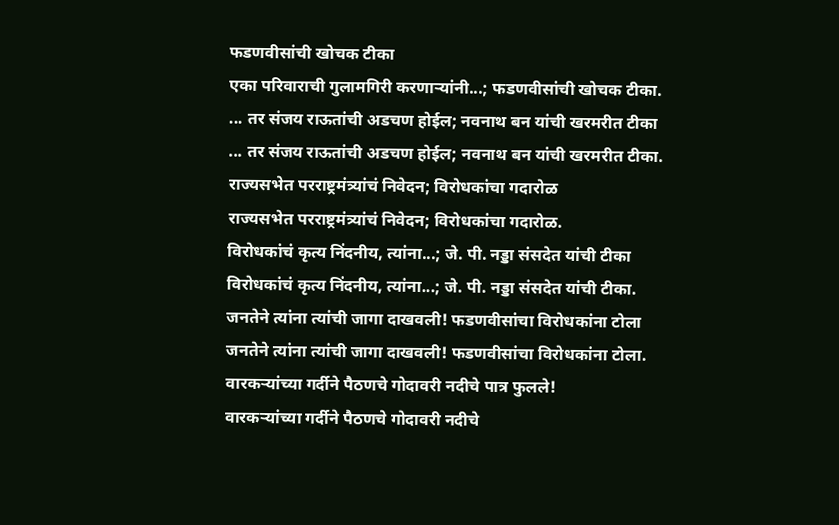फडणवीसांची खोचक टीका
एका परिवाराची गुलामगिरी करणाऱ्यांनी...; फडणवीसांची खोचक टीका.
... तर संजय राऊतांची अडचण होईल; नवनाथ बन यांची खरमरीत टीका
... तर संजय राऊतांची अडचण होईल; नवनाथ बन यांची खरमरीत टीका.
राज्यसभेत परराष्ट्रमंत्र्यांचं निवेदन; विरोधकांचा गदारोळ
राज्यसभेत परराष्ट्रमंत्र्यांचं निवेदन; विरोधकांचा गदारोळ.
विरोधकांचं कृत्य निंदनीय, त्यांना...; जे. पी. नड्डा संसदेत यांची टीका
विरोधकांचं कृत्य निंदनीय, त्यांना...; जे. पी. नड्डा संसदेत यांची टीका.
जनतेने त्यांना त्यांची जागा दाखवली! फडणवीसांचा विरोधकांना टोला
जनतेने त्यांना त्यांची जागा दाखवली! फडणवीसांचा विरोधकांना टोला.
वारकऱ्यांच्या गर्दीने पैठणचे गोदावरी नदीचे पात्र फुलले!
वारकऱ्यांच्या गर्दीने पैठणचे गोदावरी नदीचे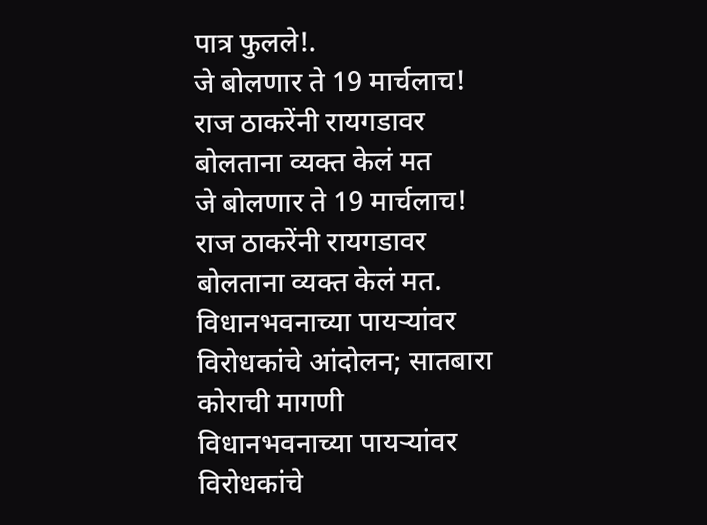पात्र फुलले!.
जे बोलणार ते 19 मार्चलाच! राज ठाकरेंनी रायगडावर बोलताना व्यक्त केलं मत
जे बोलणार ते 19 मार्चलाच! राज ठाकरेंनी रायगडावर बोलताना व्यक्त केलं मत.
विधानभवनाच्या पायऱ्यांवर विरोधकांचे आंदोलन; सातबारा कोराची मागणी
विधानभवनाच्या पायऱ्यांवर विरोधकांचे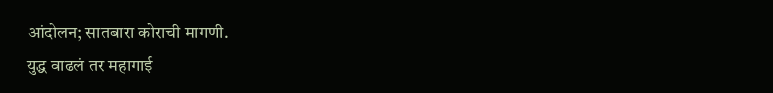आंदोलन; सातबारा कोराची मागणी.
युद्ध वाढलं तर महागाई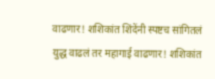वाढणार! शशिकांत शिंदेंनी स्पष्टच सांगितलं
युद्ध वाढलं तर महागाई वाढणार! शशिकांत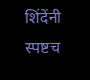शिंदेंनी स्पष्टच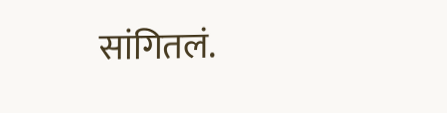सांगितलं.